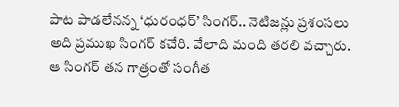పాట పాడలేనన్న ‘ధురంధర్’ సింగర్.. నెటిజన్లు ప్రశంసలు
అది ప్రముఖ సింగర్ కచేరి. వేలాది మంది తరలి వచ్చారు. ఆ సింగర్ తన గాత్రంతో సంగీత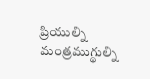ప్రియుల్ని మంత్రముగ్థుల్ని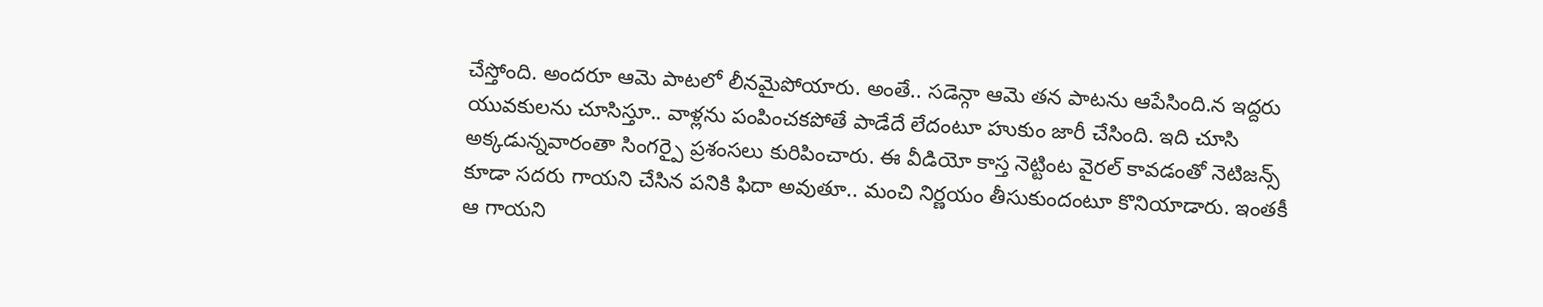చేస్తోంది. అందరూ ఆమె పాటలో లీనమైపోయారు. అంతే.. సడెన్గా ఆమె తన పాటను ఆపేసింది.న ఇద్దరు యువకులను చూసిస్తూ.. వాళ్లను పంపించకపోతే పాడేదే లేదంటూ హుకుం జారీ చేసింది. ఇది చూసి అక్కడున్నవారంతా సింగర్పై ప్రశంసలు కురిపించారు. ఈ వీడియో కాస్త నెట్టింట వైరల్ కావడంతో నెటిజన్స్ కూడా సదరు గాయని చేసిన పనికి ఫిదా అవుతూ.. మంచి నిర్ణయం తీసుకుందంటూ కొనియాడారు. ఇంతకీ ఆ గాయని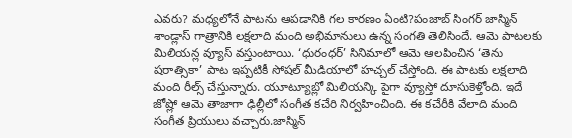ఎవరు? మధ్యలోనే పాటను ఆపడానికి గల కారణం ఏంటి?పంజాబ్ సింగర్ జాస్మిన్ శాండ్లాస్ గాత్రానికి లక్షలాది మంది అభిమానులు ఉన్న సంగతి తెలిసిందే. ఆమె పాటలకు మిలియన్ల వ్యూస్ వస్తుంటాయి. ‘ధురంధర్’ సినిమాలో ఆమె ఆలపించిన ‘తెను షరాత్సికా’ పాట ఇప్పటికీ సోషల్ మీడియాలో హచ్చల్ చేస్తోంది. ఈ పాటకు లక్షలాది మంది రీల్స్ చేస్తున్నారు. యూట్యూబ్లో మిలియన్కి పైగా వ్యూస్తో దూసుకెళ్తోంది. ఇదే జోష్లో ఆమె తాజాగా ఢిల్లీలో సంగీత కచేరి నిర్వహించింది. ఈ కచేరీకి వేలాది మంది సంగీత ప్రియులు వచ్చారు.జాస్మిన్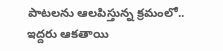పాటలను ఆలపిస్తున్న క్రమంలో.. ఇద్దరు ఆకతాయి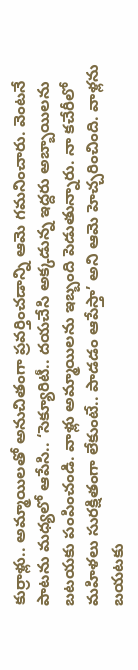కుర్రాళ్లు.. అమ్మాయిలతో అనుచితంగా ప్రవర్తించడాన్ని ఆమె గమనించారు. వెంటనే పాటను మధ్యలో ఆపేసి.. ‘సెక్యూరిటీ.. దయచేసి అక్కడున్న ఇద్దరు అబ్బాయిలను బటయకు పంపించండి. వాళ్లు అమ్మాయిలను ఇబ్బంది పెడుతున్నారు. నా కచేరీలో మహిళలు సురక్షితంగా లేకుంటే.. పాడడం ఆపేస్తా’ అని ఆమె హెచ్చరించింది. వాళ్లను బయటకు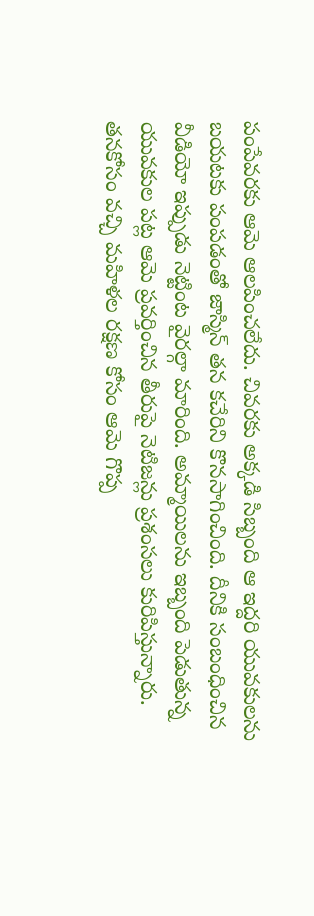పంపేవరకు ఆమె ఆలపించలేదు. చివరకు అక్కడి సిబ్బంది ఆ ఇద్దరి యువకులను బయటకు పంపడంతో జాస్మిన్ తన కచేరిని కొనసాగించింది. దీనికి సంబంధించిన వీడియో ఇప్పుడు నెట్టింట వైరల్గా మారింది. అమ్మాయిలను ఇబ్బంది పెడుతున్న యువకుల పట్ల ఆమె ప్రవర్తించిన తీరుపై నెటిజన్లు ప్రశంసలు కురిపిస్తున్నారు. తనకోసం వచ్చి మహిళల రక్షణ కోసం ఆమె గొప్ప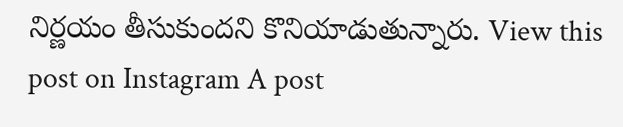నిర్ణయం తీసుకుందని కొనియాడుతున్నారు. View this post on Instagram A post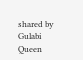shared by Gulabi Queen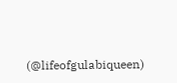(@lifeofgulabiqueen)